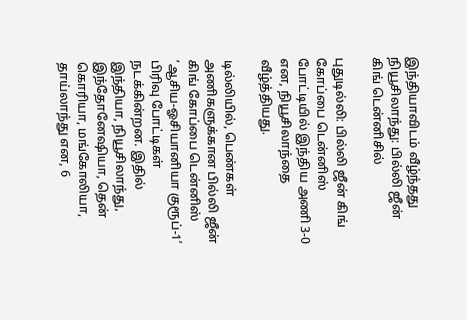இந்தியாவிடம் வீழ்ந்தது நியூசிலாந்து: பில்லி ஜீன் கிங் டென்னிசில்

புதுடில்லி: பில்லி ஜீன் கிங் கோப்பை டென்னிஸ் போட்டியில் இந்திய அணி 3-0 என, நியூசிலாந்தை வீழ்த்தியது.

டில்லியில், பெண்கள் அணிகளுக்கான பில்லி ஜீன் கிங் கோப்பை டென்னிஸ் ‘ஆசிய-ஓசியானியா குரூப்-1’ பிரிவு போட்டிகள் நடக்கின்றன. இதில் இந்தியா, நியூசிலாந்து, இந்தோனேஷியா, தென் கொரியா, மங்கோலியா, தாய்லாந்து என, 6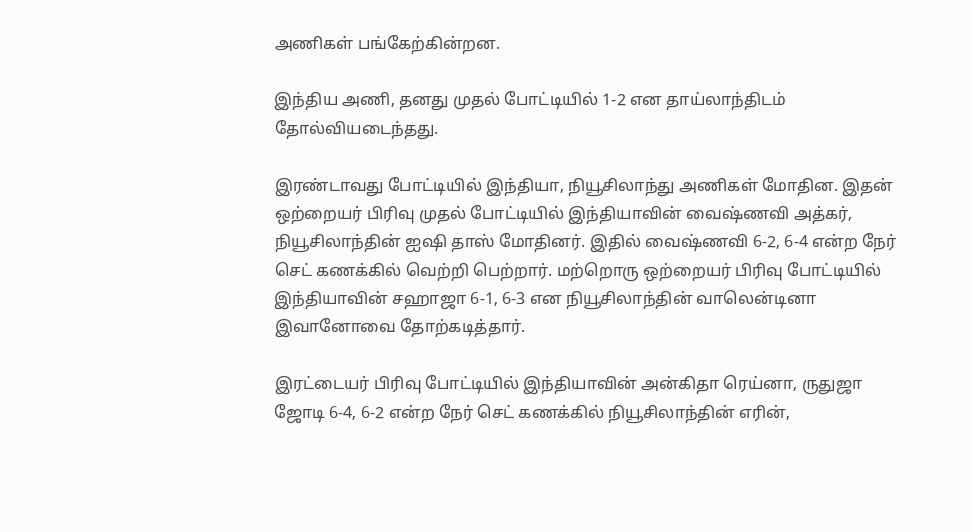அணிகள் பங்கேற்கின்றன.

இந்திய அணி, தனது முதல் போட்டியில் 1-2 என தாய்லாந்திடம் தோல்வியடைந்தது.

இரண்டாவது போட்டியில் இந்தியா, நியூசிலாந்து அணிகள் மோதின. இதன் ஒற்றையர் பிரிவு முதல் போட்டியில் இந்தியாவின் வைஷ்ணவி அத்கர், நியூசிலாந்தின் ஐஷி தாஸ் மோதினர். இதில் வைஷ்ணவி 6-2, 6-4 என்ற நேர் செட் கணக்கில் வெற்றி பெற்றார். மற்றொரு ஒற்றையர் பிரிவு போட்டியில் இந்தியாவின் சஹாஜா 6-1, 6-3 என நியூசிலாந்தின் வாலென்டினா இவானோவை தோற்கடித்தார்.

இரட்டையர் பிரிவு போட்டியில் இந்தியாவின் அன்கிதா ரெய்னா, ருதுஜா ஜோடி 6-4, 6-2 என்ற நேர் செட் கணக்கில் நியூசிலாந்தின் எரின்,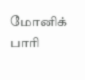மோனிக் பாரி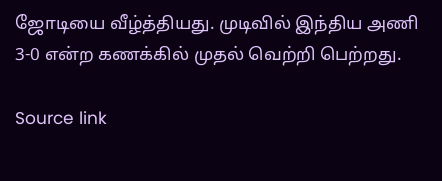ஜோடியை வீழ்த்தியது. முடிவில் இந்திய அணி 3-0 என்ற கணக்கில் முதல் வெற்றி பெற்றது.

Source link